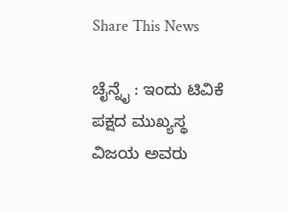Share This News

ಚೈನ್ನೈ : ಇಂದು ಟಿವಿಕೆ ಪಕ್ಷದ ಮುಖ್ಯಸ್ಥ ವಿಜಯ ಅವರು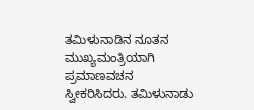ತಮಿಳುನಾಡಿನ ನೂತನ ಮುಖ್ಯಮಂತ್ರಿಯಾಗಿ ಪ್ರಮಾಣವಚನ ಸ್ವೀಕರಿಸಿದರು. ತಮಿಳುನಾಡು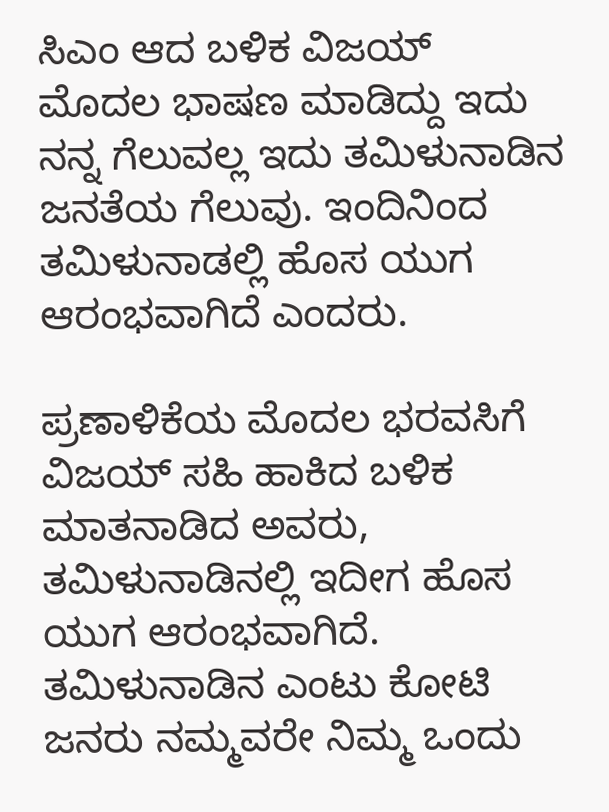ಸಿಎಂ ಆದ ಬಳಿಕ ವಿಜಯ್ ಮೊದಲ ಭಾಷಣ ಮಾಡಿದ್ದು ಇದು ನನ್ನ ಗೆಲುವಲ್ಲ ಇದು ತಮಿಳುನಾಡಿನ ಜನತೆಯ ಗೆಲುವು. ಇಂದಿನಿಂದ ತಮಿಳುನಾಡಲ್ಲಿ ಹೊಸ ಯುಗ ಆರಂಭವಾಗಿದೆ ಎಂದರು.

ಪ್ರಣಾಳಿಕೆಯ ಮೊದಲ ಭರವಸಿಗೆ ವಿಜಯ್ ಸಹಿ ಹಾಕಿದ ಬಳಿಕ ಮಾತನಾಡಿದ ಅವರು, ತಮಿಳುನಾಡಿನಲ್ಲಿ ಇದೀಗ ಹೊಸ ಯುಗ ಆರಂಭವಾಗಿದೆ. ತಮಿಳುನಾಡಿನ ಎಂಟು ಕೋಟಿ ಜನರು ನಮ್ಮವರೇ ನಿಮ್ಮ ಒಂದು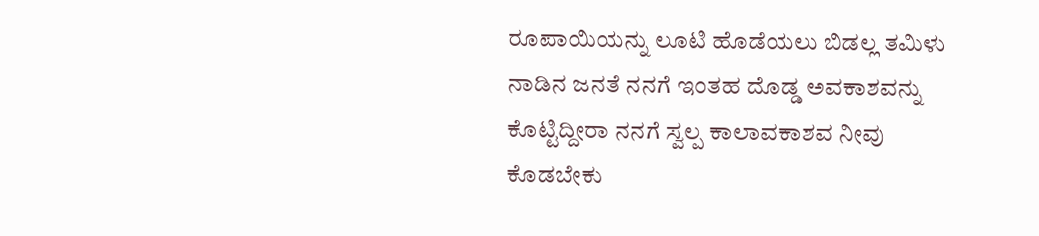ರೂಪಾಯಿಯನ್ನು ಲೂಟಿ ಹೊಡೆಯಲು ಬಿಡಲ್ಲ ತಮಿಳು ನಾಡಿನ ಜನತೆ ನನಗೆ ಇಂತಹ ದೊಡ್ಡ ಅವಕಾಶವನ್ನು ಕೊಟ್ಟಿದ್ದೀರಾ ನನಗೆ ಸ್ವಲ್ಪ ಕಾಲಾವಕಾಶವ ನೀವು ಕೊಡಬೇಕು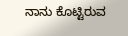ನಾನು ಕೊಟ್ಟಿರುವ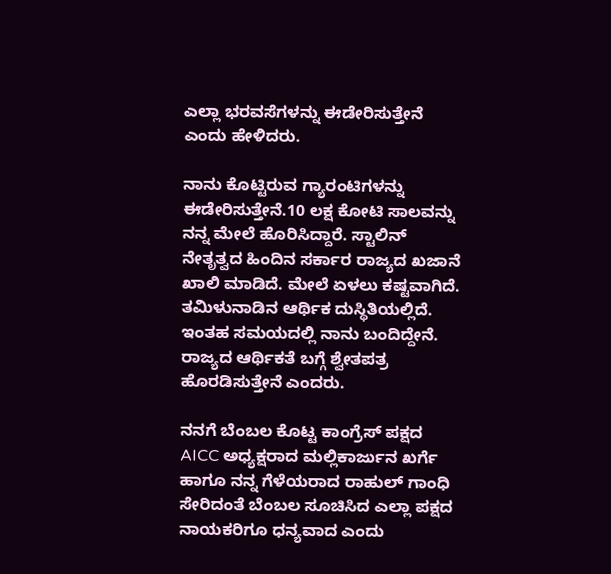ಎಲ್ಲಾ ಭರವಸೆಗಳನ್ನು ಈಡೇರಿಸುತ್ತೇನೆ ಎಂದು ಹೇಳಿದರು.

ನಾನು ಕೊಟ್ಟಿರುವ ಗ್ಯಾರಂಟಿಗಳನ್ನು ಈಡೇರಿಸುತ್ತೇನೆ.10 ಲಕ್ಷ ಕೋಟಿ ಸಾಲವನ್ನು ನನ್ನ ಮೇಲೆ ಹೊರಿಸಿದ್ದಾರೆ. ಸ್ಟಾಲಿನ್ ನೇತೃತ್ವದ ಹಿಂದಿನ ಸರ್ಕಾರ ರಾಜ್ಯದ ಖಜಾನೆ ಖಾಲಿ ಮಾಡಿದೆ. ಮೇಲೆ ಏಳಲು ಕಷ್ಟವಾಗಿದೆ. ತಮಿಳುನಾಡಿನ ಆರ್ಥಿಕ ದುಸ್ಥಿತಿಯಲ್ಲಿದೆ. ಇಂತಹ ಸಮಯದಲ್ಲಿ ನಾನು ಬಂದಿದ್ದೇನೆ. ರಾಜ್ಯದ ಆರ್ಥಿಕತೆ ಬಗ್ಗೆ ಶ್ವೇತಪತ್ರ ಹೊರಡಿಸುತ್ತೇನೆ ಎಂದರು.

ನನಗೆ ಬೆಂಬಲ ಕೊಟ್ಟ ಕಾಂಗ್ರೆಸ್ ಪಕ್ಷದ AICC ಅಧ್ಯಕ್ಷರಾದ ಮಲ್ಲಿಕಾರ್ಜುನ ಖರ್ಗೆ ಹಾಗೂ ನನ್ನ ಗೆಳೆಯರಾದ ರಾಹುಲ್ ಗಾಂಧಿ ಸೇರಿದಂತೆ ಬೆಂಬಲ ಸೂಚಿಸಿದ ಎಲ್ಲಾ ಪಕ್ಷದ ನಾಯಕರಿಗೂ ಧನ್ಯವಾದ ಎಂದು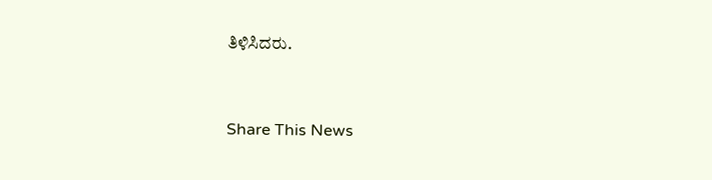ತಿಳಿಸಿದರು.


Share This News